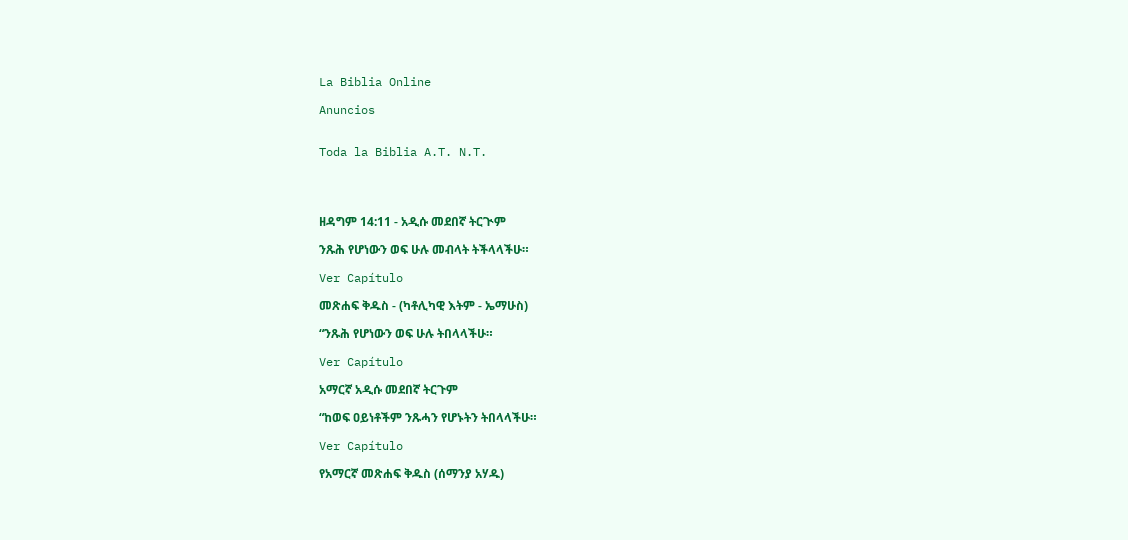La Biblia Online

Anuncios


Toda la Biblia A.T. N.T.




ዘዳግም 14:11 - አዲሱ መደበኛ ትርጒም

ንጹሕ የሆነውን ወፍ ሁሉ መብላት ትችላላችሁ።

Ver Capítulo

መጽሐፍ ቅዱስ - (ካቶሊካዊ እትም - ኤማሁስ)

“ንጹሕ የሆነውን ወፍ ሁሉ ትበላላችሁ።

Ver Capítulo

አማርኛ አዲሱ መደበኛ ትርጉም

“ከወፍ ዐይነቶችም ንጹሓን የሆኑትን ትበላላችሁ።

Ver Capítulo

የአማርኛ መጽሐፍ ቅዱስ (ሰማንያ አሃዱ)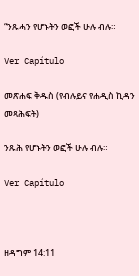“ንጹሓን የሆኑትን ወፎች ሁሉ ብሉ።

Ver Capítulo

መጽሐፍ ቅዱስ (የብሉይና የሐዲስ ኪዳን መጻሕፍት)

ንጹሕ የሆኑትን ወፎች ሁሉ ብሉ።

Ver Capítulo



ዘዳግም 14:11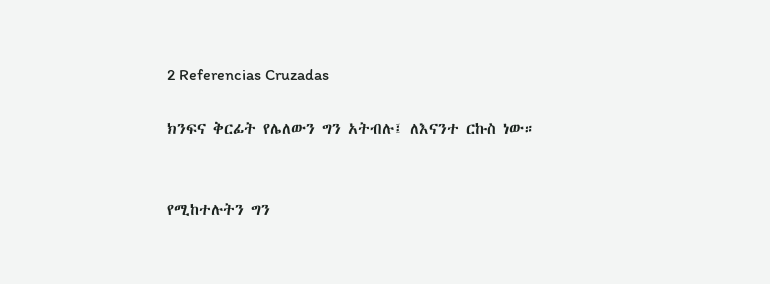2 Referencias Cruzadas

ክንፍና ቅርፊት የሌለውን ግን አትብሉ፤ ለእናንተ ርኩስ ነው።


የሚከተሉትን ግን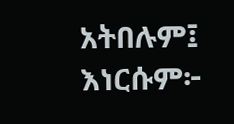አትበሉም፤ እነርሱም፦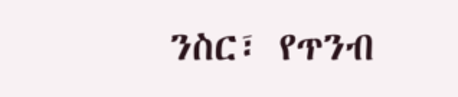ንስር፣ የጥንብ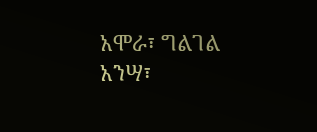አሞራ፣ ግልገል አንሣ፣